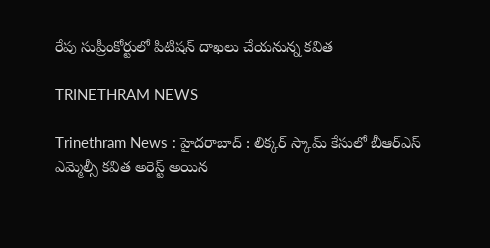రేపు సుప్రీంకోర్టులో పిటిషన్ దాఖలు చేయనున్న కవిత

TRINETHRAM NEWS

Trinethram News : హైదరాబాద్ : లిక్కర్ స్కామ్ కేసులో బీఆర్ఎస్ ఎమ్మెల్సీ కవిత అరెస్ట్ అయిన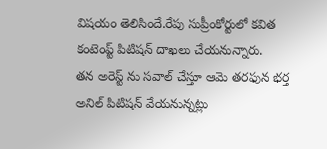విషయం తెలిసిందే.రేపు సుప్రీంకోర్టులో కవిత కంటెంప్ట్ పిటిషన్ దాఖలు చేయనున్నారు.
తన అరెస్ట్ ను సవాల్ చేస్తూ ఆమె తరఫున భర్త అనిల్ పిటిషన్ వేయనున్నట్లు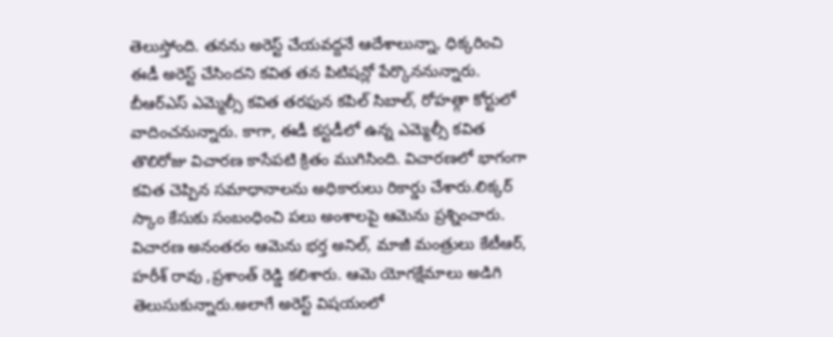తెలుస్తోంది. తనను అరెస్ట్ చేయవద్దనే ఆదేశాలున్నా, ధిక్కరించి ఈడీ అరెస్ట్ చేసిందని కవిత తన పిటిషన్లో పేర్కొననున్నారు. బీఆర్ఎస్ ఎమ్మెల్సీ కవిత తరఫున కపిల్ సిబాల్, రోహత్గా కోర్టులో వాదించనున్నారు. కాగా, ఈడీ కస్టడీలో ఉన్న ఎమ్మెల్సీ కవిత తొలిరోజు విచారణ కాసేపటి క్రితం ముగిసింది. విచారణలో భాగంగా కవిత చెప్పిన సమాధానాలను అధికారులు రికార్డు చేశారు.లిక్కర్ స్కాం కేసుకు సంబంధించి పలు అంశాలపై ఆమెను ప్రశ్నించారు. విచారణ అనంతరం ఆమెను భర్త అనిల్, మాజీ మంత్రులు కేటీఆర్, హరీశ్ రావు ,ప్రశాంత్ రెడ్డి కలిశారు. ఆమె యోగక్షేమాలు అడిగి తెలుసుకున్నారు.అలాగే అరెస్ట్ విషయంలో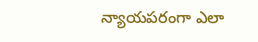న్యాయపరంగా ఎలా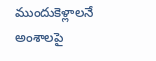ముందుకెళ్లాలనే అంశాలపై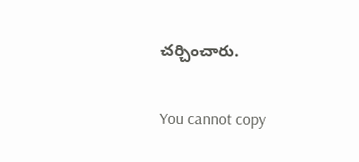చర్చించారు.

You cannot copy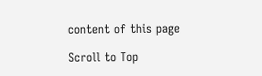content of this page

Scroll to Top